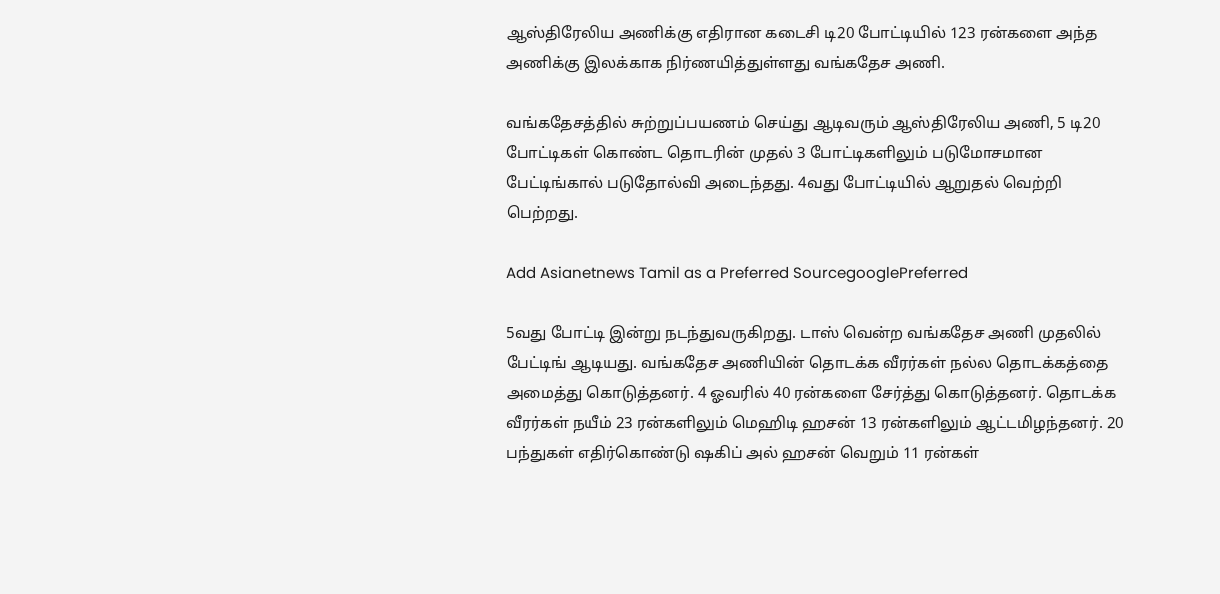ஆஸ்திரேலிய அணிக்கு எதிரான கடைசி டி20 போட்டியில் 123 ரன்களை அந்த அணிக்கு இலக்காக நிர்ணயித்துள்ளது வங்கதேச அணி.

வங்கதேசத்தில் சுற்றுப்பயணம் செய்து ஆடிவரும் ஆஸ்திரேலிய அணி, 5 டி20 போட்டிகள் கொண்ட தொடரின் முதல் 3 போட்டிகளிலும் படுமோசமான பேட்டிங்கால் படுதோல்வி அடைந்தது. 4வது போட்டியில் ஆறுதல் வெற்றி பெற்றது.

Add Asianetnews Tamil as a Preferred SourcegooglePreferred

5வது போட்டி இன்று நடந்துவருகிறது. டாஸ் வென்ற வங்கதேச அணி முதலில் பேட்டிங் ஆடியது. வங்கதேச அணியின் தொடக்க வீரர்கள் நல்ல தொடக்கத்தை அமைத்து கொடுத்தனர். 4 ஓவரில் 40 ரன்களை சேர்த்து கொடுத்தனர். தொடக்க வீரர்கள் நயீம் 23 ரன்களிலும் மெஹிடி ஹசன் 13 ரன்களிலும் ஆட்டமிழந்தனர். 20 பந்துகள் எதிர்கொண்டு ஷகிப் அல் ஹசன் வெறும் 11 ரன்கள்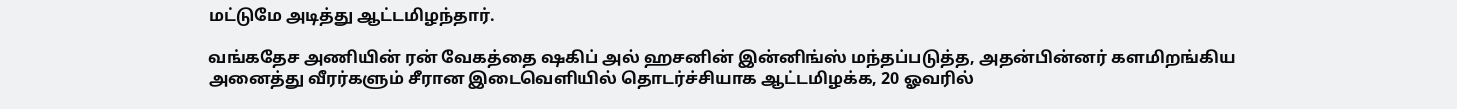மட்டுமே அடித்து ஆட்டமிழந்தார்.

வங்கதேச அணியின் ரன் வேகத்தை ஷகிப் அல் ஹசனின் இன்னிங்ஸ் மந்தப்படுத்த, அதன்பின்னர் களமிறங்கிய அனைத்து வீரர்களும் சீரான இடைவெளியில் தொடர்ச்சியாக ஆட்டமிழக்க, 20 ஓவரில்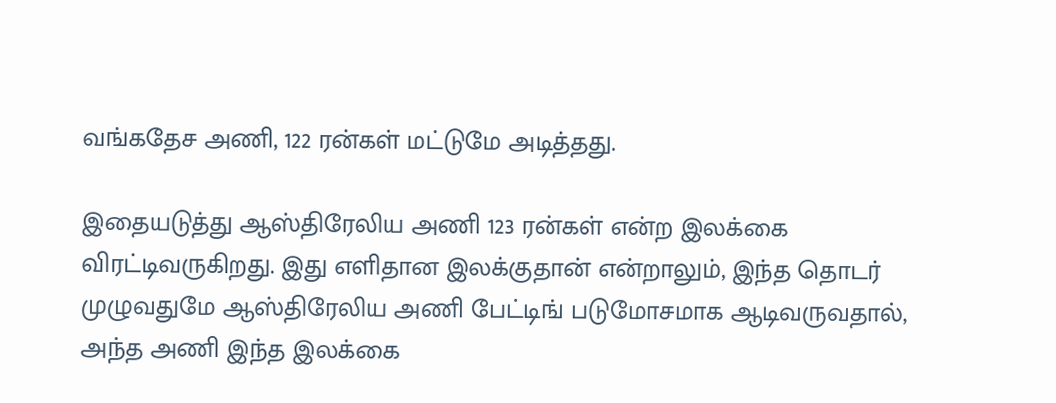வங்கதேச அணி, 122 ரன்கள் மட்டுமே அடித்தது.

இதையடுத்து ஆஸ்திரேலிய அணி 123 ரன்கள் என்ற இலக்கை விரட்டிவருகிறது. இது எளிதான இலக்குதான் என்றாலும், இந்த தொடர் முழுவதுமே ஆஸ்திரேலிய அணி பேட்டிங் படுமோசமாக ஆடிவருவதால், அந்த அணி இந்த இலக்கை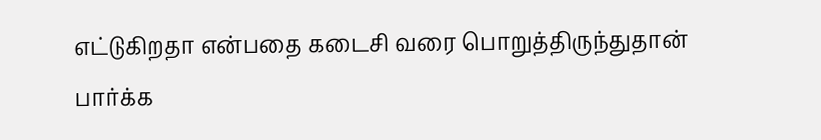எட்டுகிறதா என்பதை கடைசி வரை பொறுத்திருந்துதான் பார்க்க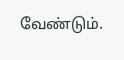வேண்டும்.